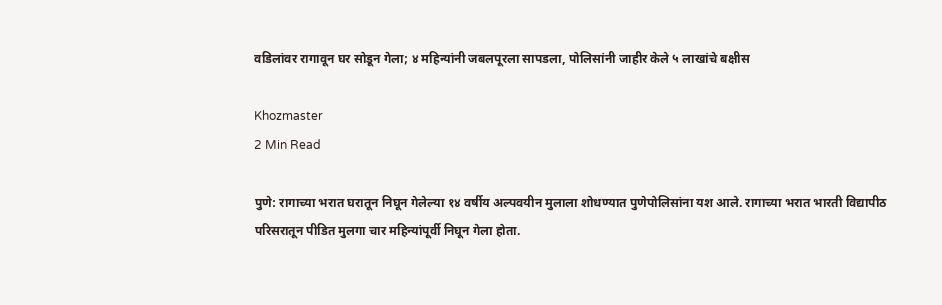वडिलांवर रागावून घर सोडून गेला; ४ महिन्यांनी जबलपूरला सापडला, पोलिसांनी जाहीर केले ५ लाखांचे बक्षीस

Khozmaster
2 Min Read

पुणे: रागाच्या भरात घरातून निघून गेलेल्या १४ वर्षीय अल्पवयीन मुलाला शोधण्यात पुणेपोलिसांना यश आले. रागाच्या भरात भारती विद्यापीठ परिसरातून पीडित मुलगा चार महिन्यांपूर्वी निघून गेला होता.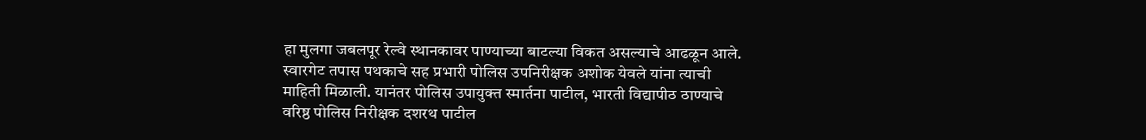हा मुलगा जबलपूर रेल्वे स्थानकावर पाण्याच्या बाटल्या विकत असल्याचे आढळून आले. स्वारगेट तपास पथकाचे सह प्रभारी पोलिस उपनिरीक्षक अशोक येवले यांना त्याची माहिती मिळाली. यानंतर पोलिस उपायुक्त स्मार्तना पाटील, भारती विद्यापीठ ठाण्याचे वरिष्ठ पोलिस निरीक्षक दशरथ पाटील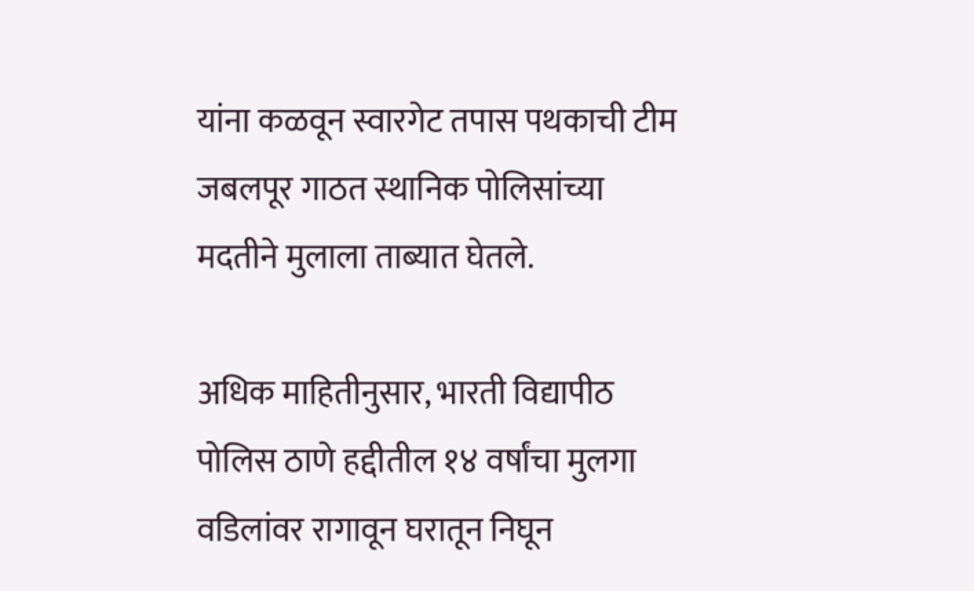यांना कळवून स्वारगेट तपास पथकाची टीम जबलपूर गाठत स्थानिक पोलिसांच्या मदतीने मुलाला ताब्यात घेतले.

अधिक माहितीनुसार, भारती विद्यापीठ पोलिस ठाणे हद्दीतील १४ वर्षांचा मुलगा वडिलांवर रागावून घरातून निघून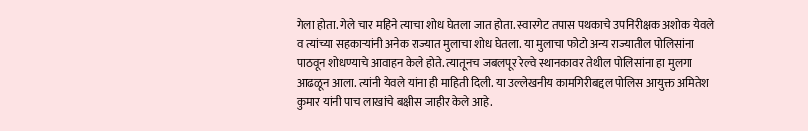गेला होता. गेले चार महिने त्याचा शोध घेतला जात होता. स्वारगेट तपास पथकाचे उपनिरीक्षक अशोक येवले व त्यांच्या सहकाऱ्यांनी अनेक राज्यात मुलाचा शोध घेतला. या मुलाचा फोटो अन्य राज्यातील पोलिसांना पाठवून शोधण्याचे आवाहन केले होते. त्यातूनच जबलपूर रेल्वे स्थानकावर तेथील पोलिसांना हा मुलगा आढळून आला. त्यांनी येवले यांना ही माहिती दिली. या उल्लेखनीय कामगिरीबद्दल पोलिस आयुक्त अमितेश कुमार यांनी पाच लाखांचे बक्षीस जाहीर केले आहे.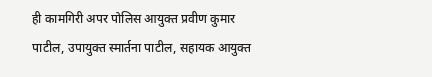ही कामगिरी अपर पोलिस आयुक्त प्रवीण कुमार पाटील, उपायुक्त स्मार्तना पाटील, सहायक आयुक्त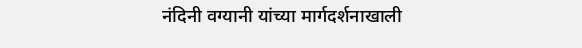नंदिनी वग्यानी यांच्या मार्गदर्शनाखाली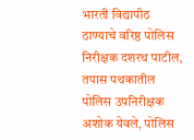भारती विद्यापीठ ठाण्याचे वरिष्ठ पोलिस निरीक्षक दशरथ पाटील, तपास पथकातील पोलिस उपनिरीक्षक अशोक येवले, पोलिस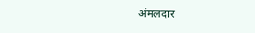अंमलदार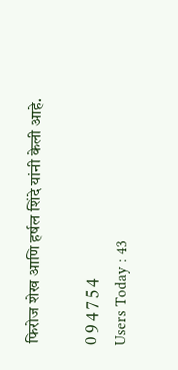फिरोज शेख आणि हर्षल शिंदे यांनी केली आहे.

0 9 4 7 5 4
Users Today : 43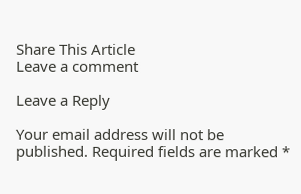Share This Article
Leave a comment

Leave a Reply

Your email address will not be published. Required fields are marked *